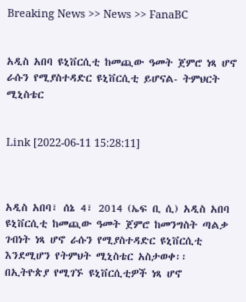Breaking News >> News >> FanaBC


አዲስ አበባ ዩኒቨርሲቲ ከመጪው ዓመት ጀምሮ ነጻ ሆኖ ራሱን የሚያስተዳድር ዩኒቨርሲቲ ይሆናል- ትምህርት ሚኒስቴር


Link [2022-06-11 15:28:11]



አዲስ አበባ፣ ሰኔ 4፣ 2014 (ኤፍ ቢ ሲ) አዲስ አበባ ዩኒቨርሲቲ ከመጪው ዓመት ጀምሮ ከመንግስት ጣልቃ ገብነት ነጻ ሆኖ ራሱን የሚያስተዳድር ዩኒቨርሲቲ እንደሚሆን የትምህት ሚኒስቴር አስታወቀ፡፡ በኢትዮጵያ የሚገኙ ዩኒቨርሲቲዎች ነጻ ሆኖ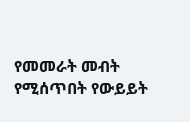የመመራት መብት የሚሰጥበት የውይይት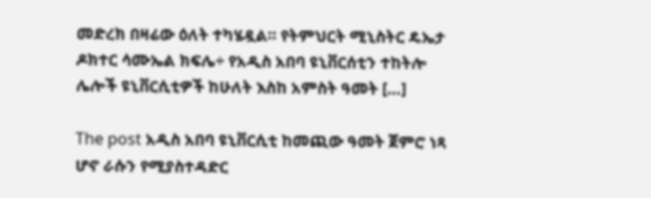መድረክ በዛሬው ዕለት ተካሄዷል። የትምህርት ሚኒስትር ዴኤታ ዶክተር ሳሙኤል ክፍሌ÷ የአዲስ አበባ ዩኒቨርሰቲን ተከትሎ ሌሎች ዩኒቨርሲቲዎች ከሁለት እስከ አምስት ዓመት […]

The post አዲስ አበባ ዩኒቨርሲቲ ከመጪው ዓመት ጀምሮ ነጻ ሆኖ ራሱን የሚያስተዳድር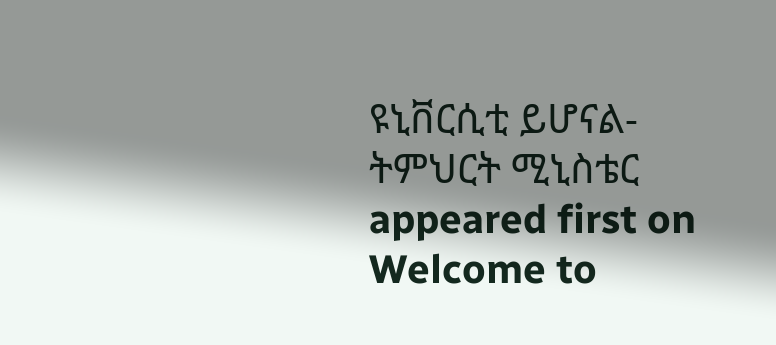ዩኒቨርሲቲ ይሆናል- ትምህርት ሚኒስቴር appeared first on Welcome to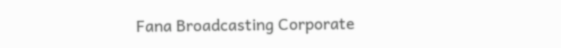Fana Broadcasting Corporate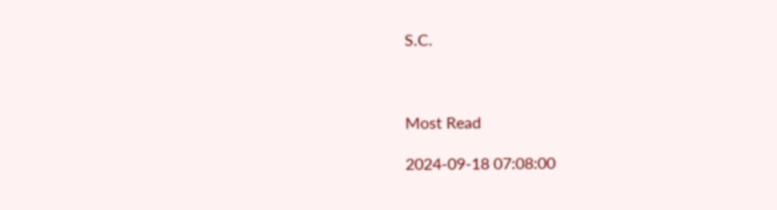S.C.



Most Read

2024-09-18 07:08:00